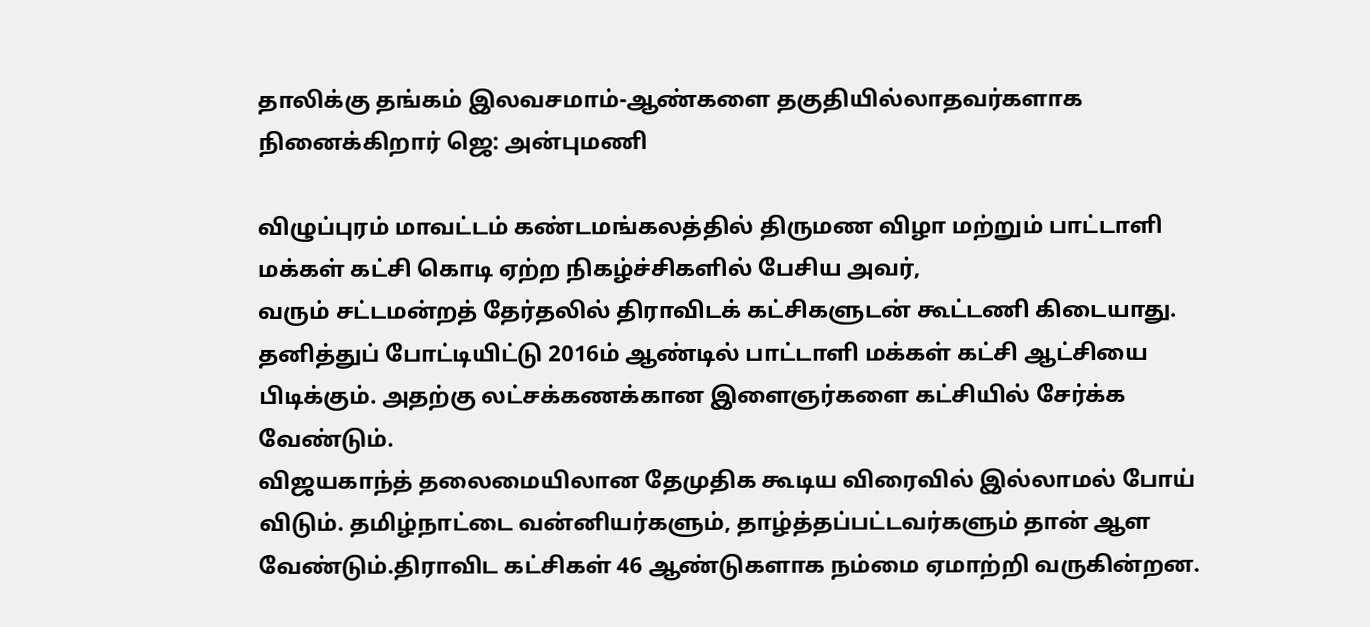தாலிக்கு தங்கம் இலவசமாம்-ஆண்களை தகுதியில்லாதவர்களாக நினைக்கிறார் ஜெ: அன்புமணி

விழுப்புரம் மாவட்டம் கண்டமங்கலத்தில் திருமண விழா மற்றும் பாட்டாளி மக்கள் கட்சி கொடி ஏற்ற நிகழ்ச்சிகளில் பேசிய அவர்,
வரும் சட்டமன்றத் தேர்தலில் திராவிடக் கட்சிகளுடன் கூட்டணி கிடையாது. தனித்துப் போட்டியிட்டு 2016ம் ஆண்டில் பாட்டாளி மக்கள் கட்சி ஆட்சியை பிடிக்கும். அதற்கு லட்சக்கணக்கான இளைஞர்களை கட்சியில் சேர்க்க வேண்டும்.
விஜயகாந்த் தலைமையிலான தேமுதிக கூடிய விரைவில் இல்லாமல் போய் விடும். தமிழ்நாட்டை வன்னியர்களும், தாழ்த்தப்பட்டவர்களும் தான் ஆள வேண்டும்.திராவிட கட்சிகள் 46 ஆண்டுகளாக நம்மை ஏமாற்றி வருகின்றன.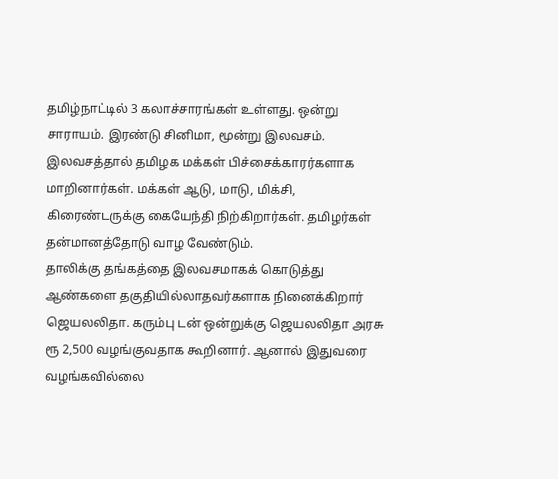தமிழ்நாட்டில் 3 கலாச்சாரங்கள் உள்ளது. ஒன்று சாராயம். இரண்டு சினிமா, மூன்று இலவசம். இலவசத்தால் தமிழக மக்கள் பிச்சைக்காரர்களாக மாறினார்கள். மக்கள் ஆடு, மாடு, மிக்சி, கிரைண்டருக்கு கையேந்தி நிற்கிறார்கள். தமிழர்கள் தன்மானத்தோடு வாழ வேண்டும்.
தாலிக்கு தங்கத்தை இலவசமாகக் கொடுத்து ஆண்களை தகுதியில்லாதவர்களாக நினைக்கிறார் ஜெயலலிதா. கரும்பு டன் ஒன்றுக்கு ஜெயலலிதா அரசு ரூ 2,500 வழங்குவதாக கூறினார். ஆனால் இதுவரை வழங்கவில்லை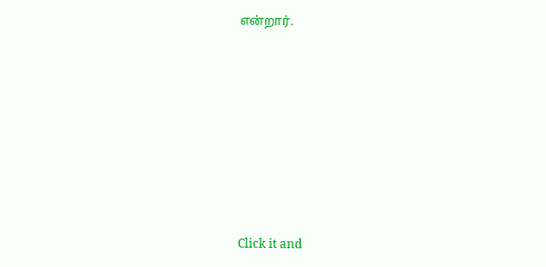என்றார்.












Click it and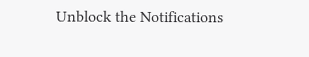Unblock the Notifications